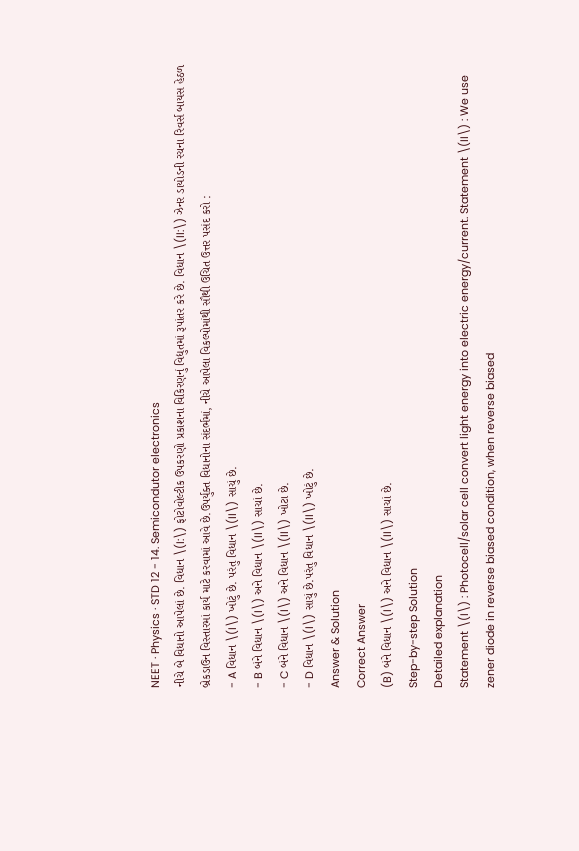NEET · Physics · STD 12 - 14. Semicondutor electronics
નીચે બે વિધાનો આપેલાં છે. વિધાન \(I:\) ફોટોવોલ્ટીક ઉપકરણો પ્રકાશના વિકિરણનું વિદ્યુતમાં રૂપાંતર કરે છે. વિધાન \(II:\) ઝેનર ડાયોડની રચના રિવર્સ બાયસ હેઠળ બ્રેકડાઉન વિસ્તારમાં કાર્ય માટે કરવામાં આવે છે.ઉપર્યુક્ત વિધાનોના સંદર્ભમાં, નીચે આપેલા વિકલ્પોમાંથી સૌથી ઉચિત ઉત્તર પસંદ કરો :
- A વિધાન \(I\) ખોટું છે. પરંતુ વિધાન \(II\) સાચું છે.
- B બંને વિધાન \(I\) અને વિધાન \(II\) સાચાં છે.
- C બંને વિધાન \(I\) અને વિધાન \(II\) ખોટા છે.
- D વિધાન \(I\) સાચું છે.પરંતુ વિધાન \(II\) ખોટું છે.
Answer & Solution
Correct Answer
(B) બંને વિધાન \(I\) અને વિધાન \(II\) સાચાં છે.
Step-by-step Solution
Detailed explanation
Statement \(I\) : Photocell/solar cell convert light energy into electric energy/current. Statement \(II\) : We use zener diode in reverse biased condition, when reverse biased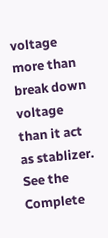voltage more than break down voltage than it act as stablizer.
See the Complete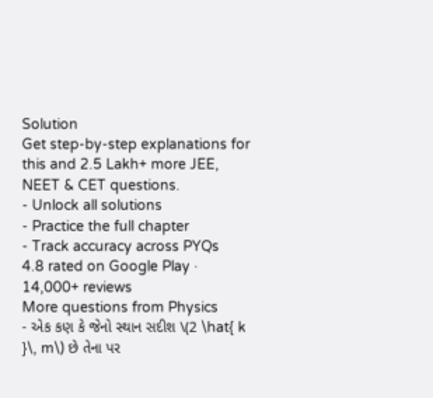Solution
Get step-by-step explanations for this and 2.5 Lakh+ more JEE, NEET & CET questions.
- Unlock all solutions
- Practice the full chapter
- Track accuracy across PYQs
4.8 rated on Google Play · 14,000+ reviews
More questions from Physics
- એક કણ કે જેનો સ્થાન સદીશ \(2 \hat{ k }\, m\) છે તેના પર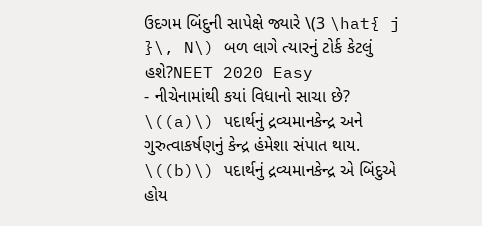ઉદગમ બિંદુની સાપેક્ષે જ્યારે \(3 \hat{ j }\, N\) બળ લાગે ત્યારનું ટોર્ક કેટલું હશે?NEET 2020 Easy
- નીચેનામાંથી કયાં વિધાનો સાચા છે? \((a)\) પદાર્થનું દ્રવ્યમાનકેન્દ્ર અને ગુરુત્વાકર્ષણનું કેન્દ્ર હંમેશા સંપાત થાય. \((b)\) પદાર્થનું દ્રવ્યમાનકેન્દ્ર એ બિંદુએ હોય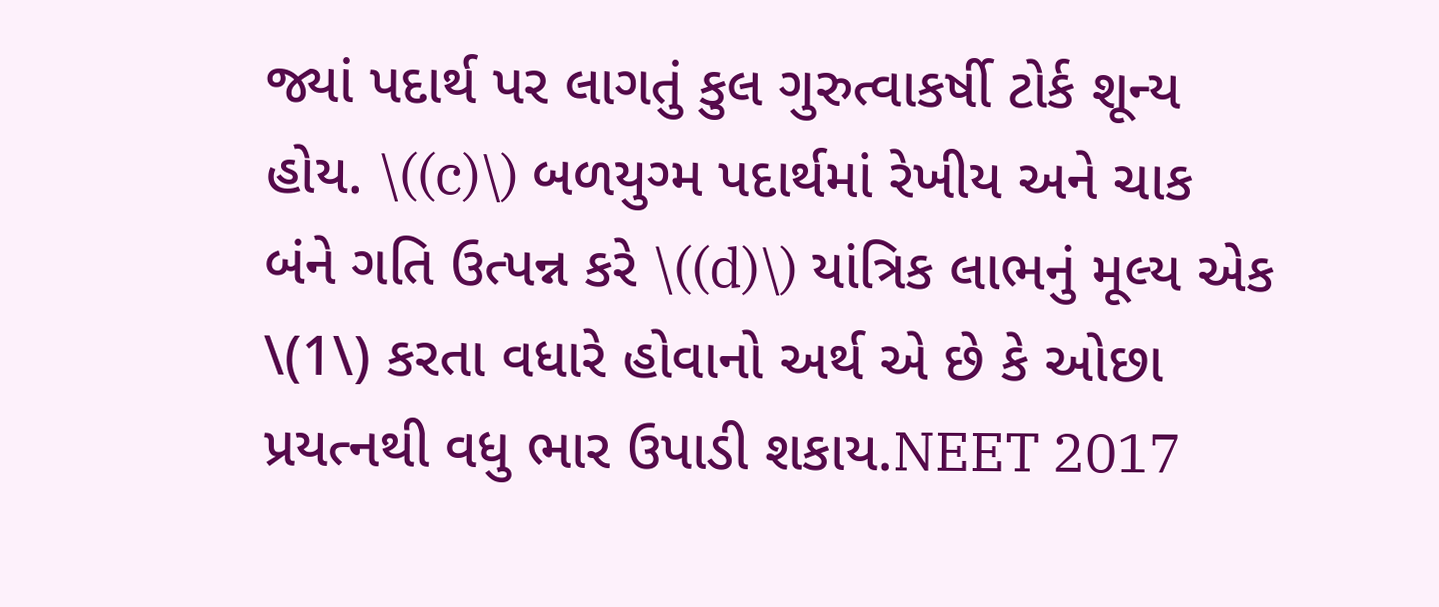જ્યાં પદાર્થ પર લાગતું કુલ ગુરુત્વાકર્ષી ટોર્ક શૂન્ય હોય. \((c)\) બળયુગ્મ પદાર્થમાં રેખીય અને ચાક બંને ગતિ ઉત્પન્ન કરે \((d)\) યાંત્રિક લાભનું મૂલ્ય એક \(1\) કરતા વધારે હોવાનો અર્થ એ છે કે ઓછા પ્રયત્નથી વધુ ભાર ઉપાડી શકાય.NEET 2017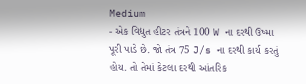Medium
- એક વિદ્યુત હીટર તંત્રને 100 W ના દરથી ઉષ્મા પૂરી પાડે છે. જો તંત્ર 75 J/s ના દરથી કાર્ય કરતું હોય. તો તેમાં કેટલા દરથી આંતરિક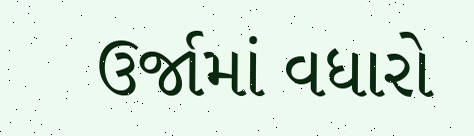ઉર્જામાં વધારો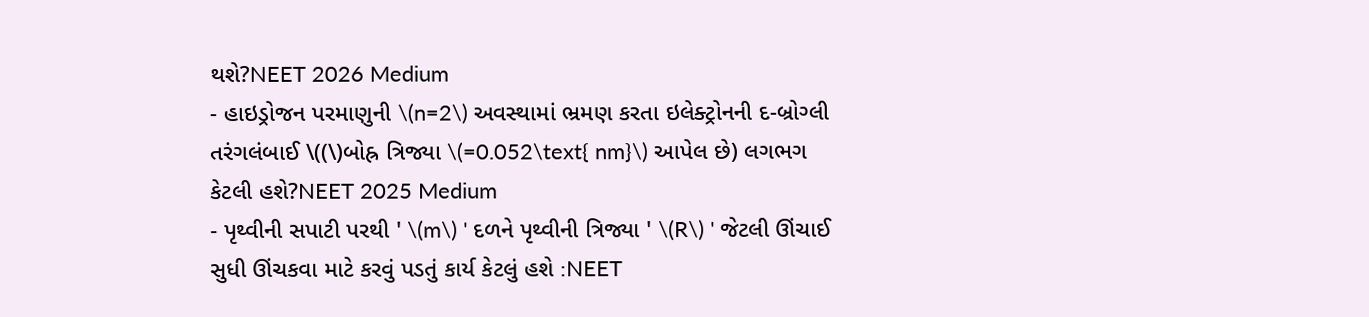થશે?NEET 2026 Medium
- હાઇડ્રોજન પરમાણુની \(n=2\) અવસ્થામાં ભ્રમણ કરતા ઇલેક્ટ્રોનની દ-બ્રોગ્લી તરંગલંબાઈ \((\)બોહ્ર ત્રિજ્યા \(=0.052\text{ nm}\) આપેલ છે) લગભગ કેટલી હશે?NEET 2025 Medium
- પૃથ્વીની સપાટી પરથી ' \(m\) ' દળને પૃથ્વીની ત્રિજ્યા ' \(R\) ' જેટલી ઊંચાઈ સુધી ઊંચકવા માટે કરવું પડતું કાર્ય કેટલું હશે :NEET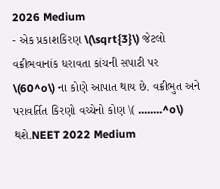2026 Medium
- એક પ્રકાશકિરણ \(\sqrt{3}\) જેટલો વક્રીભવાનાંક ધરાવતા કાંચની સપાટી પર \(60^o\) ના કોણે આપાત થાય છે. વક્રીભુત અને પરાવર્તિત કિરણો વચ્ચેનો કોણ \( ........^o\) થશે.NEET 2022 Medium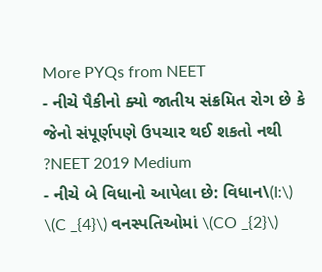More PYQs from NEET
- નીચે પૈકીનો ક્યો જાતીય સંક્રમિત રોગ છે કે જેનો સંપૂર્ણપણે ઉપચાર થઈ શકતો નથી ?NEET 2019 Medium
- નીચે બે વિધાનો આપેલા છે: વિધાન\(I:\) \(C _{4}\) વનસ્પતિઓમાં \(CO _{2}\)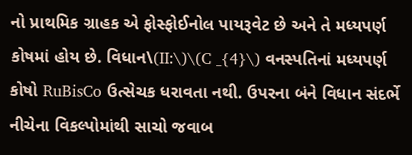નો પ્રાથમિક ગ્રાહક એ ફોસ્ફોઈનોલ પાયરૂવેટ છે અને તે મધ્યપર્ણ કોષમાં હોય છે. વિધાન\(II:\)\(C _{4}\) વનસ્પતિનાં મધ્યપર્ણ કોષો RuBisCo ઉત્સેચક ધરાવતા નથી. ઉપરના બંને વિધાન સંદર્ભે નીચેના વિકલ્પોમાંથી સાચો જવાબ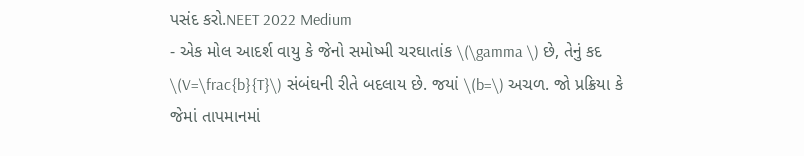પસંદ કરો.NEET 2022 Medium
- એક મોલ આદર્શ વાયુ કે જેનો સમોષ્મી ચરઘાતાંક \(\gamma \) છે, તેનું કદ \(V=\frac{b}{T}\) સંબંઘની રીતે બદલાય છે. જયાં \(b=\) અચળ. જો પ્રક્રિયા કે જેમાં તાપમાનમાં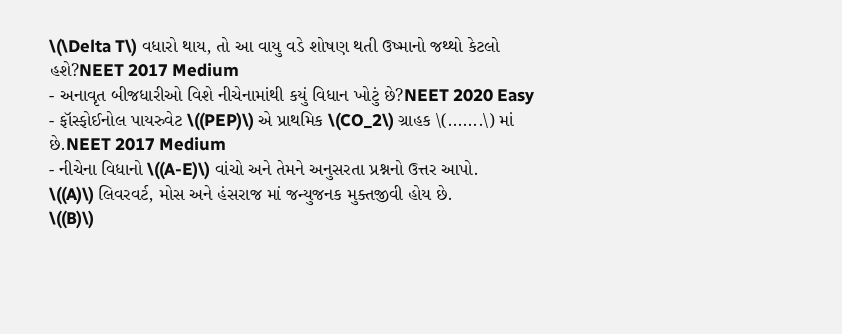\(\Delta T\) વધારો થાય, તો આ વાયુ વડે શોષણ થતી ઉષ્માનો જથ્થો કેટલો હશે?NEET 2017 Medium
- અનાવૃત બીજધારીઓ વિશે નીચેનામાંથી કયું વિધાન ખોટું છે?NEET 2020 Easy
- ફૉસ્ફોઈનોલ પાયરુવેટ \((PEP)\) એ પ્રાથમિક \(CO_2\) ગ્રાહક \(.......\) માં છે.NEET 2017 Medium
- નીચેના વિધાનો \((A-E)\) વાંચો અને તેમને અનુસરતા પ્રશ્નનો ઉત્તર આપો.
\((A)\) લિવરવર્ટ, મોસ અને હંસરાજ માં જન્યુજનક મુક્તજીવી હોય છે.
\((B)\)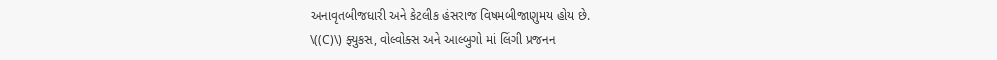અનાવૃતબીજધારી અને કેટલીક હંસરાજ વિષમબીજાણુમય હોય છે.
\((C)\) ફ્યુકસ, વોલ્વોક્સ અને આલ્બુગો માં લિંગી પ્રજનન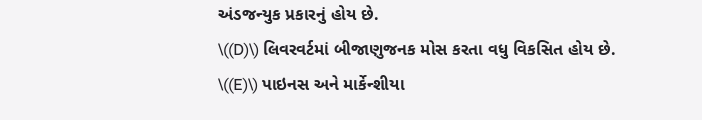અંડજન્યુક પ્રકારનું હોય છે.
\((D)\) લિવરવર્ટમાં બીજાણુજનક મોસ કરતા વધુ વિકસિત હોય છે.
\((E)\) પાઇનસ અને માર્કેન્શીયા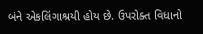બંને એકલિંગાશ્રયી હોય છે. ઉપરોક્ત વિધાનો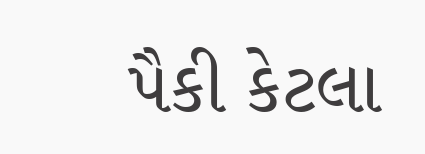પૈકી કેટલા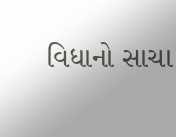વિધાનો સાચા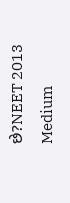છે?NEET 2013 Medium